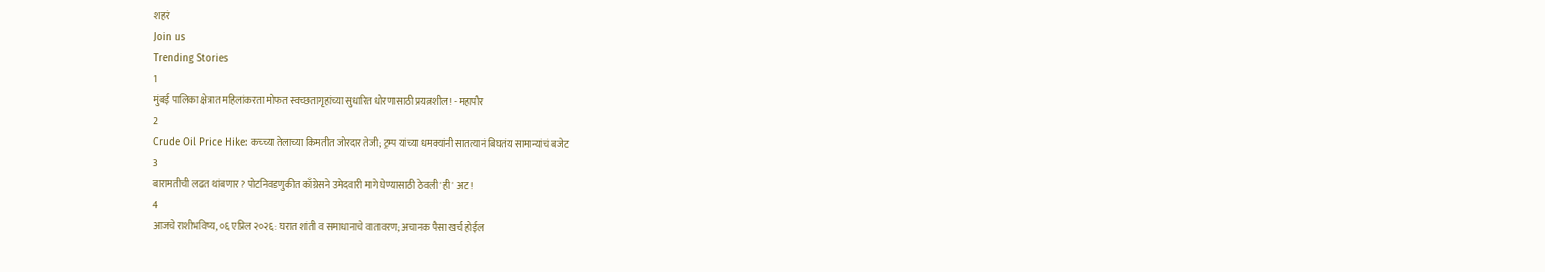शहरं
Join us
Trending Stories
1
मुंबई पालिका क्षेत्रात महिलांकरता मोफत स्वच्छतागृहांच्या सुधारित धोरणासाठी प्रयत्नशील! - महापौर
2
Crude Oil Price Hike: कच्च्या तेलाच्या किमतीत जोरदार तेजी; ट्रम्प यांच्या धमक्यांनी सातत्यानं बिघतंय सामान्यांचं बजेट
3
बारामतीची लढत थांबणार? पोटनिवडणुकीत काँग्रेसने उमेदवारी मागे घेण्यासाठी ठेवली 'ही' अट!
4
आजचे राशीभविष्य, ०६ एप्रिल २०२६: घरात शांती व समाधानाचे वातावरण; अचानक पैसा खर्च होईल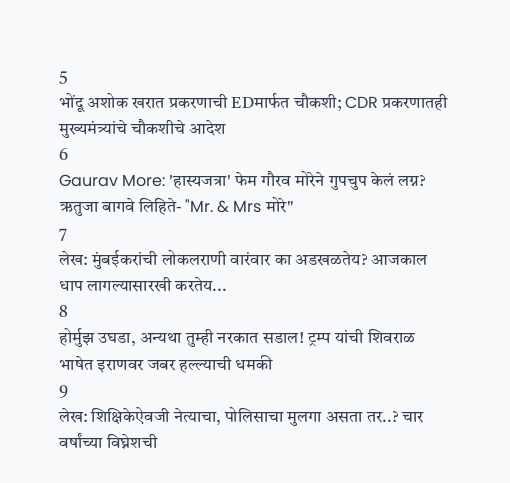5
भोंदू अशोक खरात प्रकरणाची EDमार्फत चौकशी; CDR प्रकरणातही मुख्यमंत्र्यांचे चौकशीचे आदेश
6
Gaurav More: 'हास्यजत्रा' फेम गौरव मोरेने गुपचुप केलं लग्न? ऋतुजा बागवे लिहिते- "Mr. & Mrs मोरे"
7
लेख: मुंबईकरांची लोकलराणी वारंवार का अडखळतेय? आजकाल धाप लागल्यासारखी करतेय...
8
होर्मुझ उघडा, अन्यथा तुम्ही नरकात सडाल! ट्रम्प यांची शिवराळ भाषेत इराणवर जबर हल्ल्याची धमकी
9
लेख: शिक्षिकेऐवजी नेत्याचा, पोलिसाचा मुलगा असता तर..? चार वर्षांच्या विघ्नेशची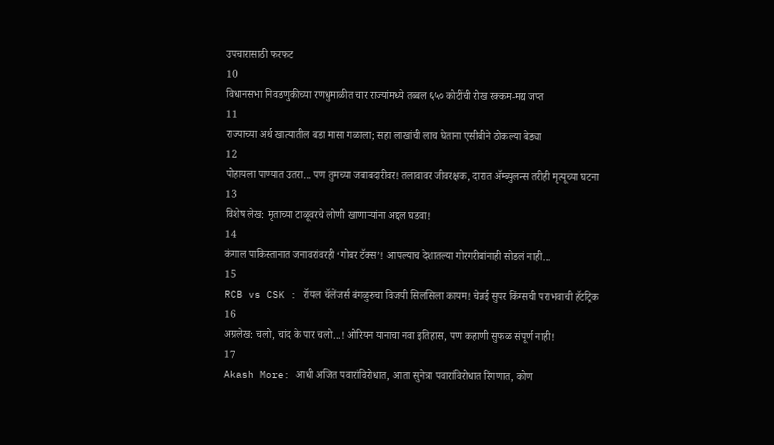उपचारासाठी फरफट
10
विधानसभा निवडणुकीच्या रणधुमाळीत चार राज्यांमध्ये तब्बल ६५० कोटींची रोख रक्कम-मद्य जप्त
11
राज्याच्या अर्थ खात्यातील बडा मासा गळाला; सहा लाखांची लाच घेताना एसीबीने ठोकल्या बेड्या
12
पोहायला पाण्यात उतरा... पण तुमच्या जबाबदारीवर! तलावावर जीवरक्षक, दारात ॲम्ब्युलन्स तरीही मृत्यूच्या घटना
13
विशेष लेख: मृताच्या टाळूवरचे लोणी खाणाऱ्यांना अद्दल घडवा!
14
कंगाल पाकिस्तानात जनावरांवरही ‘गोबर टॅक्स’! आपल्याच देशातल्या गोरगरीबांनाही सोडलं नाही...
15
RCB vs CSK : रॉयल चॅलेंजर्स बंगळुरुचा विजयी सिलसिला कायम! चेन्नई सुपर किंग्सची पराभवाची हॅटट्रिक
16
अग्रलेख: चलो, चांद के पार चलो...! ओरियन यानाचा नवा इतिहास, पण कहाणी सुफळ संपूर्ण नाही!
17
Akash More: आधी अजित पवारांविरोधात, आता सुनेत्रा पवारांविरोधात रिंगणात, कोण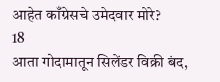आहेत काँग्रेसचे उमेदवार मोरे?
18
आता गोदामातून सिलेंडर विक्री बंद,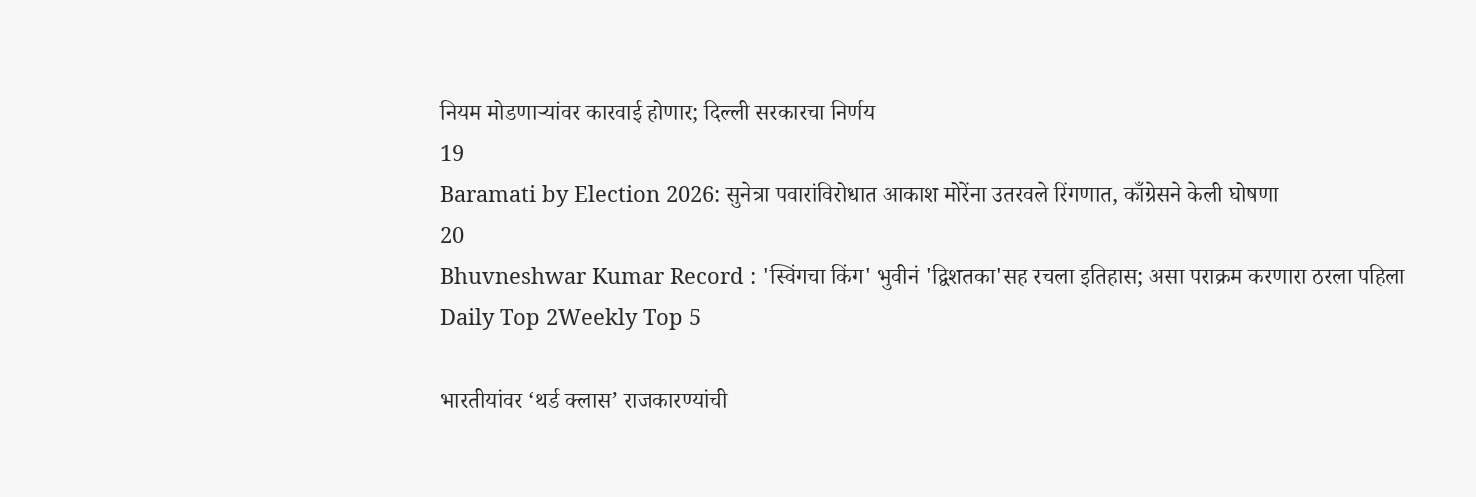नियम मोडणाऱ्यांवर कारवाई होणार; दिल्ली सरकारचा निर्णय
19
Baramati by Election 2026: सुनेत्रा पवारांविरोधात आकाश मोरेंना उतरवले रिंगणात, काँग्रेसने केली घोषणा
20
Bhuvneshwar Kumar Record : 'स्विंगचा किंग' भुवीनं 'द्विशतका'सह रचला इतिहास; असा पराक्रम करणारा ठरला पहिला
Daily Top 2Weekly Top 5

भारतीयांवर ‘थर्ड क्लास’ राजकारण्यांची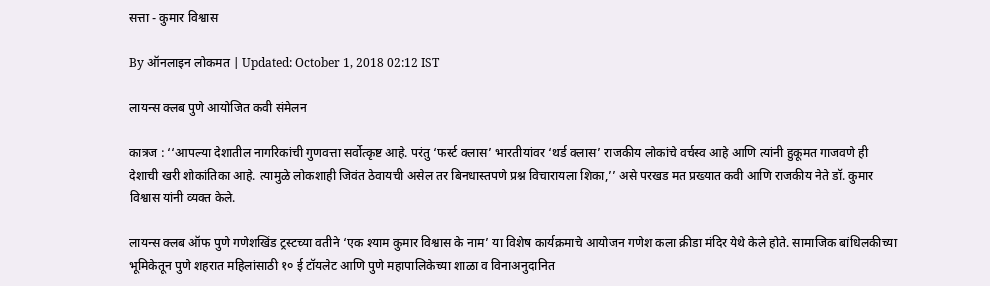सत्ता - कुमार विश्वास

By ऑनलाइन लोकमत | Updated: October 1, 2018 02:12 IST

लायन्स क्लब पुणे आयोजित कवी संमेलन

कात्रज : ‘‘आपल्या देशातील नागरिकांची गुणवत्ता सर्वोत्कृष्ट आहे. परंतु ‘फर्स्ट क्लास’ भारतीयांवर ‘थर्ड क्लास’ राजकीय लोकांचे वर्चस्व आहे आणि त्यांनी हुकूमत गाजवणे ही देशाची खरी शोकांतिका आहे. त्यामुळे लोकशाही जिवंत ठेवायची असेल तर बिनधास्तपणे प्रश्न विचारायला शिका,’’ असे परखड मत प्रख्यात कवी आणि राजकीय नेते डॉ. कुमार विश्वास यांनी व्यक्त केले.

लायन्स क्लब ऑफ पुणे गणेशखिंड ट्रस्टच्या वतीने ‘एक श्याम कुमार विश्वास के नाम’ या विशेष कार्यक्रमाचे आयोजन गणेश कला क्रीडा मंदिर येथे केले होते. सामाजिक बांधिलकीच्या भूमिकेतून पुणे शहरात महिलांसाठी १० ई टॉयलेट आणि पुणे महापालिकेच्या शाळा व विनाअनुदानित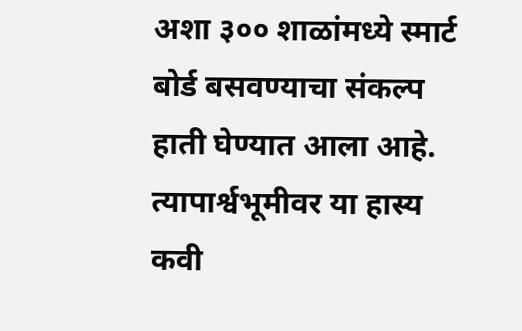अशा ३०० शाळांमध्ये स्मार्ट बोर्ड बसवण्याचा संकल्प हाती घेण्यात आला आहे. त्यापार्श्वभूमीवर या हास्य कवी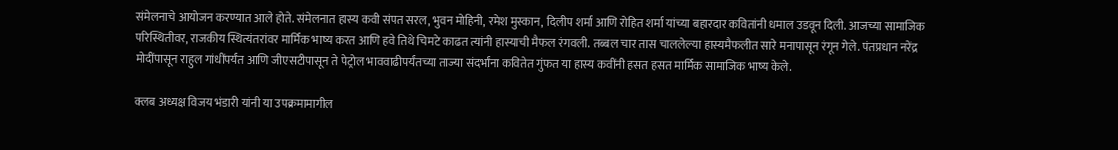संमेलनाचे आयोजन करण्यात आले होते. संमेलनात हास्य कवी संपत सरल, भुवन मोहिनी, रमेश मुस्कान, दिलीप शर्मा आणि रोहित शर्मा यांच्या बहारदार कवितांनी धमाल उडवून दिली. आजच्या सामाजिक परिस्थितीवर, राजकीय स्थित्यंतरांवर मार्मिक भाष्य करत आणि हवे तिथे चिमटे काढत त्यांनी हास्याची मैफल रंगवली. तब्बल चार तास चाललेल्या हास्यमैफलीत सारे मनापासून रंगून गेले. पंतप्रधान नरेंद्र मोदींपासून राहुल गांधींपर्यंत आणि जीएसटीपासून ते पेट्रोल भाववाढीपर्यंतच्या ताज्या संदर्भांना कवितेत गुंफत या हास्य कवींनी हसत हसत मार्मिक सामाजिक भाष्य केले.

क्लब अध्यक्ष विजय भंडारी यांनी या उपक्रमामागील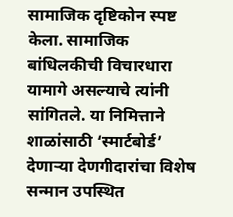सामाजिक दृष्टिकोन स्पष्ट केला. सामाजिक बांधिलकीची विचारधारा यामागे असल्याचे त्यांनी सांगितले. या निमित्ताने शाळांसाठी ‘स्मार्टबोर्ड’ देणाऱ्या देणगीदारांचा विशेष सन्मान उपस्थित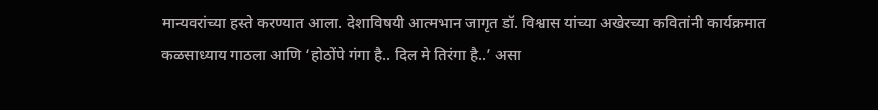मान्यवरांच्या हस्ते करण्यात आला. देशाविषयी आत्मभान जागृत डॉ. विश्वास यांच्या अखेरच्या कवितांनी कार्यक्रमात कळसाध्याय गाठला आणि ‘होठोंपे गंगा है.. दिल मे तिरंगा है..’ असा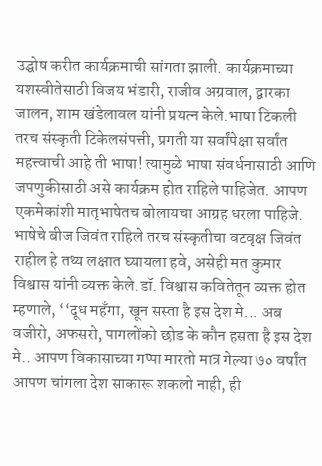उद्घोष करीत कार्यक्रमाची सांगता झाली. कार्यक्रमाच्या यशस्वीतेसाठी विजय भंडारी, राजीव अग्रवाल, द्वारका जालन, शाम खंडेलावल यांनी प्रयत्न केले.भाषा टिकली तरच संस्कृती टिकेलसंपत्ती, प्रगती या सर्वांपेक्षा सर्वांत महत्त्वाची आहे ती भाषा! त्यामुळे भाषा संवर्धनासाठी आणि जपणुकीसाठी असे कार्यक्रम होत राहिले पाहिजेत. आपण एकमेकांशी मातृभाषेतच बोलायचा आग्रह धरला पाहिजे. भाषेचे बीज जिवंत राहिले तरच संस्कृतीचा वटवृक्ष जिवंत राहील हे तथ्य लक्षात घ्यायला हवे, असेही मत कुमार विश्वास यांनी व्यक्त केले.डॉ. विश्वास कवितेतून व्यक्त होत म्हणाले, ‘‘दूध महँगा, खून सस्ता है इस देश मे... अब वजीरो, अफसरो, पागलोंको छोड के कौन हसता है इस देश मे.. आपण विकासाच्या गप्पा मारतो मात्र गेल्या ७० वर्षांत आपण चांगला देश साकारू शकलो नाही, ही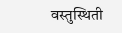वस्तुस्थिती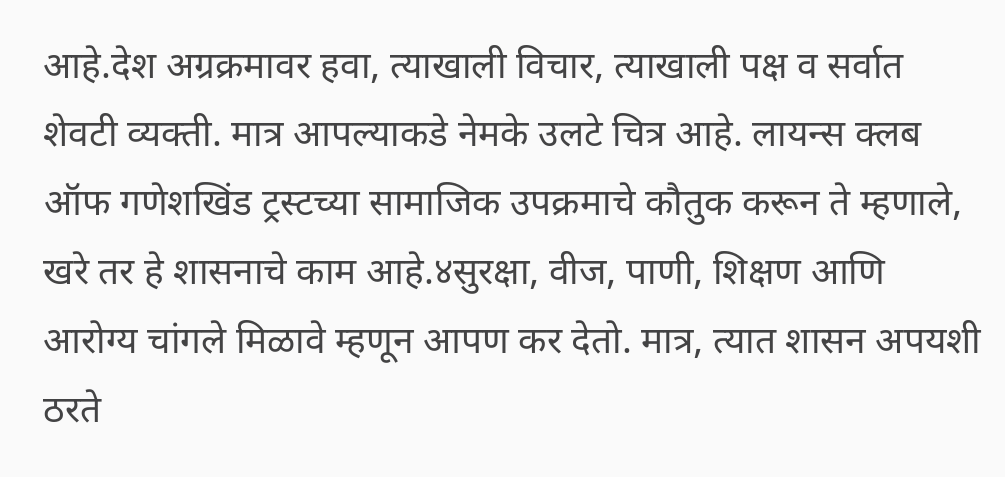आहे.देश अग्रक्रमावर हवा, त्याखाली विचार, त्याखाली पक्ष व सर्वात शेवटी व्यक्ती. मात्र आपल्याकडे नेमके उलटे चित्र आहे. लायन्स क्लब ऑफ गणेशखिंड ट्रस्टच्या सामाजिक उपक्रमाचे कौतुक करून ते म्हणाले, खरे तर हे शासनाचे काम आहे.४सुरक्षा, वीज, पाणी, शिक्षण आणि आरोग्य चांगले मिळावे म्हणून आपण कर देतो. मात्र, त्यात शासन अपयशी ठरते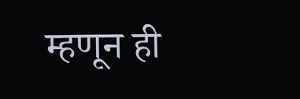म्हणून ही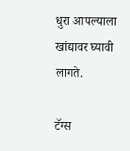धुरा आपल्याला खांद्यावर घ्यावी लागते.

टॅग्स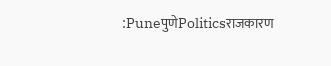:PuneपुणेPoliticsराजकारण